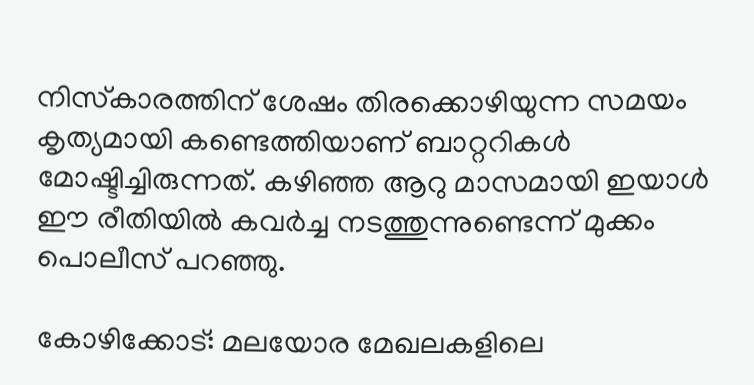നിസ്‌കാരത്തിന് ശേഷം തിരക്കൊഴിയുന്ന സമയം കൃത്യമായി കണ്ടെത്തിയാണ് ബാറ്ററികള്‍ മോഷ്ടിച്ചിരുന്നത്. കഴിഞ്ഞ ആറു മാസമായി ഇയാള്‍ ഈ രീതിയില്‍ കവര്‍ച്ച നടത്തുന്നുണ്ടെന്ന് മുക്കം പൊലീസ് പറഞ്ഞു.

കോഴിക്കോട്: മലയോര മേഖലകളിലെ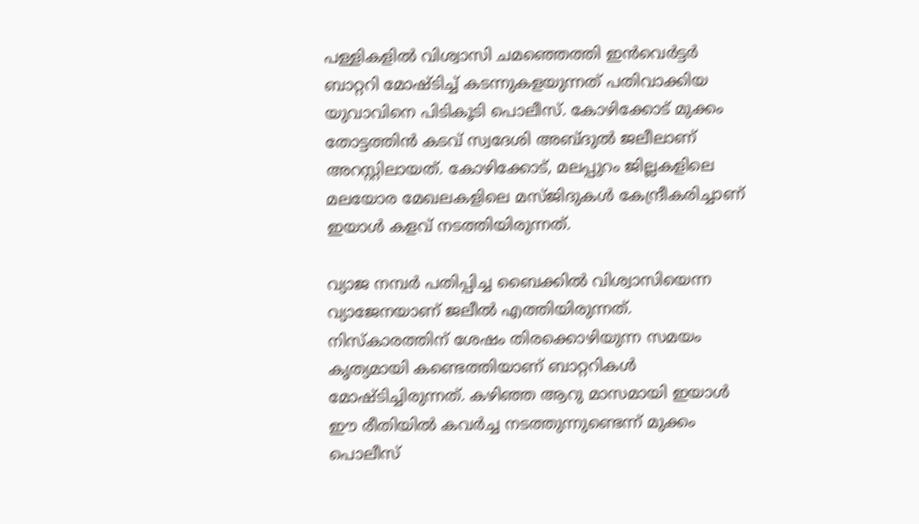പള്ളികളില്‍ വിശ്വാസി ചമഞ്ഞെത്തി ഇന്‍വെര്‍ട്ടര്‍ ബാറ്ററി മോഷ്ടിച്ച് കടന്നുകളയുന്നത് പതിവാക്കിയ യുവാവിനെ പിടികൂടി പൊലീസ്. കോഴിക്കോട് മുക്കം തോട്ടത്തിന്‍ കടവ് സ്വദേശി അബ്ദുല്‍ ജലീലാണ് അറസ്റ്റിലായത്. കോഴിക്കോട്, മലപ്പുറം ജില്ലകളിലെ മലയോര മേഖലകളിലെ മസ്ജിദുകള്‍ കേന്ദ്രീകരിച്ചാണ് ഇയാള്‍ കളവ് നടത്തിയിരുന്നത്.

വ്യാജ നമ്പര്‍ പതിപ്പിച്ച ബൈക്കില്‍ വിശ്വാസിയെന്ന വ്യാജേനയാണ് ജലീല്‍ എത്തിയിരുന്നത്. നിസ്‌കാരത്തിന് ശേഷം തിരക്കൊഴിയുന്ന സമയം കൃത്യമായി കണ്ടെത്തിയാണ് ബാറ്ററികള്‍ മോഷ്ടിച്ചിരുന്നത്. കഴിഞ്ഞ ആറു മാസമായി ഇയാള്‍ ഈ രീതിയില്‍ കവര്‍ച്ച നടത്തുന്നുണ്ടെന്ന് മുക്കം പൊലീസ്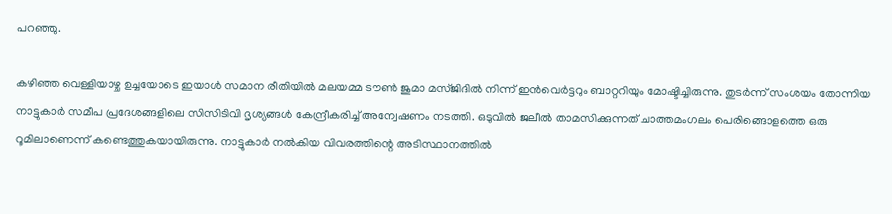പറഞ്ഞു.

കഴിഞ്ഞ വെള്ളിയാഴ്ച ഉച്ചയോടെ ഇയാള്‍ സമാന രീതിയില്‍ മലയമ്മ ടൗണ്‍ ജുമാ മസ്ജിദില്‍ നിന്ന് ഇന്‍വെര്‍ട്ടറും ബാറ്ററിയും മോഷ്ടിച്ചിരുന്നു. തുടര്‍ന്ന് സംശയം തോന്നിയ നാട്ടുകാര്‍ സമീപ പ്രദേശങ്ങളിലെ സിസിടിവി ദൃശ്യങ്ങള്‍ കേന്ദ്രീകരിച്ച് അന്വേഷണം നടത്തി. ഒടുവില്‍ ജലീല്‍ താമസിക്കുന്നത് ചാത്തമംഗലം പെരിങ്ങൊളത്തെ ഒരു റൂമിലാണെന്ന് കണ്ടെത്തുകയായിരുന്നു. നാട്ടുകാര്‍ നല്‍കിയ വിവരത്തിന്റെ അടിസ്ഥാനത്തില്‍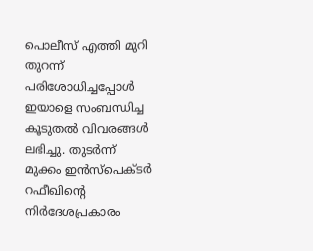പൊലീസ് എത്തി മുറി തുറന്ന് പരിശോധിച്ചപ്പോള്‍ ഇയാളെ സംബന്ധിച്ച കൂടുതല്‍ വിവരങ്ങള്‍ ലഭിച്ചു. തുടര്‍ന്ന് മുക്കം ഇന്‍സ്‌പെക്ടര്‍ റഫീഖിന്റെ നിര്‍ദേശപ്രകാരം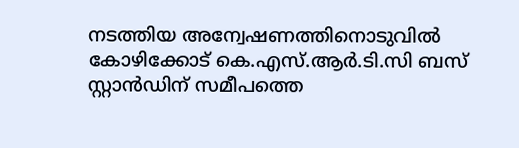നടത്തിയ അന്വേഷണത്തിനൊടുവില്‍ കോഴിക്കോട് കെ.എസ്.ആര്‍.ടി.സി ബസ് സ്റ്റാന്‍ഡിന് സമീപത്തെ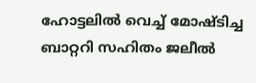ഹോട്ടലില്‍ വെച്ച് മോഷ്ടിച്ച ബാറ്ററി സഹിതം ജലീല്‍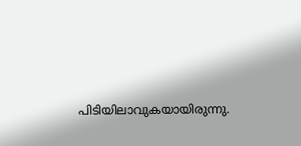പിടിയിലാവുകയായിരുന്നു.